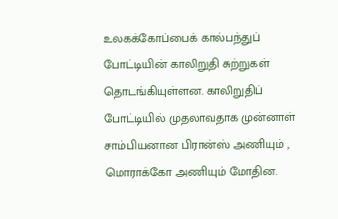உலகக்கோப்பைக் கால்பந்துப் போட்டியின் காலிறுதி சுற்றுகள் தொடங்கியுள்ளன. காலிறுதிப் போட்டியில் முதலாவதாக முன்னாள் சாம்பியனான பிரான்ஸ் அணியும் , மொராக்கோ அணியும் மோதின.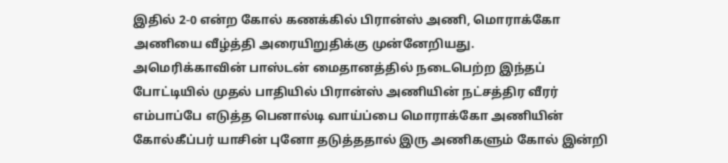இதில் 2-0 என்ற கோல் கணக்கில் பிரான்ஸ் அணி, மொராக்கோ அணியை வீழ்த்தி அரையிறுதிக்கு முன்னேறியது.
அமெரிக்காவின் பாஸ்டன் மைதானத்தில் நடைபெற்ற இந்தப் போட்டியில் முதல் பாதியில் பிரான்ஸ் அணியின் நட்சத்திர வீரர் எம்பாப்பே எடுத்த பெனால்டி வாய்ப்பை மொராக்கோ அணியின் கோல்கீப்பர் யாசின் புனோ தடுத்ததால் இரு அணிகளும் கோல் இன்றி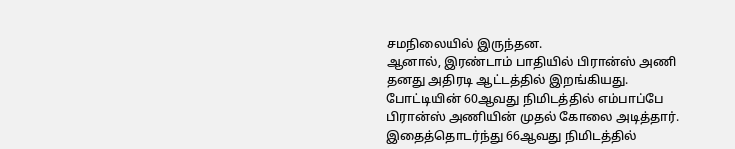சமநிலையில் இருந்தன.
ஆனால், இரண்டாம் பாதியில் பிரான்ஸ் அணி தனது அதிரடி ஆட்டத்தில் இறங்கியது. போட்டியின் 60ஆவது நிமிடத்தில் எம்பாப்பே பிரான்ஸ் அணியின் முதல் கோலை அடித்தார்.
இதைத்தொடர்ந்து 66ஆவது நிமிடத்தில்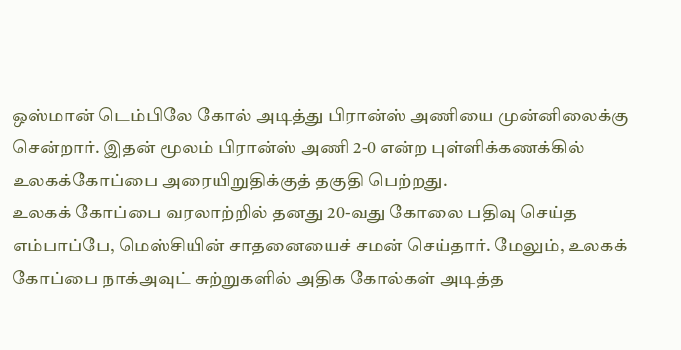ஒஸ்மான் டெம்பிலே கோல் அடித்து பிரான்ஸ் அணியை முன்னிலைக்கு சென்றார். இதன் மூலம் பிரான்ஸ் அணி 2-0 என்ற புள்ளிக்கணக்கில் உலகக்கோப்பை அரையிறுதிக்குத் தகுதி பெற்றது.
உலகக் கோப்பை வரலாற்றில் தனது 20-வது கோலை பதிவு செய்த எம்பாப்பே, மெஸ்சியின் சாதனையைச் சமன் செய்தார். மேலும், உலகக் கோப்பை நாக்அவுட் சுற்றுகளில் அதிக கோல்கள் அடித்த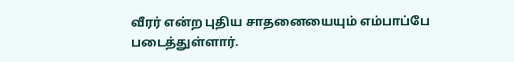வீரர் என்ற புதிய சாதனையையும் எம்பாப்பே படைத்துள்ளார்.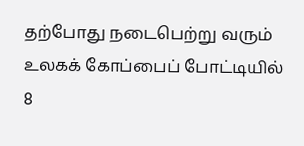தற்போது நடைபெற்று வரும் உலகக் கோப்பைப் போட்டியில் 8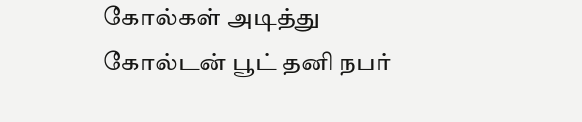கோல்கள் அடித்து கோல்டன் பூட் தனி நபர்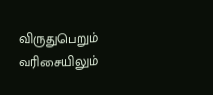விருதுபெறும் வரிசையிலும்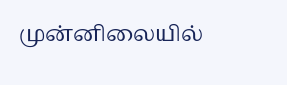முன்னிலையில்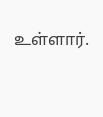உள்ளார்.